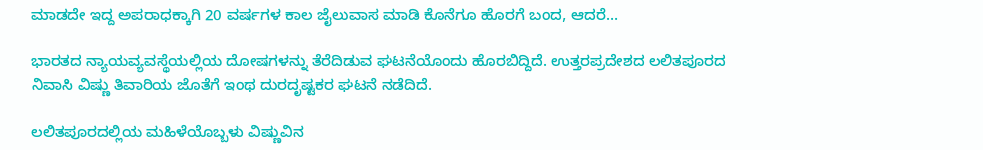ಮಾಡದೇ ಇದ್ದ ಅಪರಾಧಕ್ಕಾಗಿ 20 ವರ್ಷಗಳ ಕಾಲ ಜೈಲುವಾಸ ಮಾಡಿ ಕೊನೆಗೂ ಹೊರಗೆ ಬಂದ, ಆದರೆ…

ಭಾರತದ ನ್ಯಾಯವ್ಯವಸ್ಥೆಯಲ್ಲಿಯ ದೋಷಗಳನ್ನು ತೆರೆದಿಡುವ ಘಟನೆಯೊಂದು ಹೊರಬಿದ್ದಿದೆ. ಉತ್ತರಪ್ರದೇಶದ ಲಲಿತಪೂರದ ನಿವಾಸಿ ವಿಷ್ಣು ತಿವಾರಿಯ ಜೊತೆಗೆ ಇಂಥ ದುರದೃಷ್ಟಕರ ಘಟನೆ ನಡೆದಿದೆ.

ಲಲಿತಪೂರದಲ್ಲಿಯ ಮಹಿಳೆಯೊಬ್ಬಳು ವಿಷ್ಣುವಿನ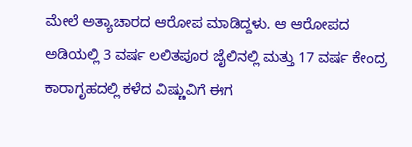ಮೇಲೆ ಅತ್ಯಾಚಾರದ ಆರೋಪ ಮಾಡಿದ್ದಳು. ಆ ಆರೋಪದ ಅಡಿಯಲ್ಲಿ 3 ವರ್ಷ ಲಲಿತಪೂರ ಜೈಲಿನಲ್ಲಿ ಮತ್ತು 17 ವರ್ಷ ಕೇಂದ್ರ ಕಾರಾಗೃಹದಲ್ಲಿ ಕಳೆದ ವಿಷ್ಣುವಿಗೆ ಈಗ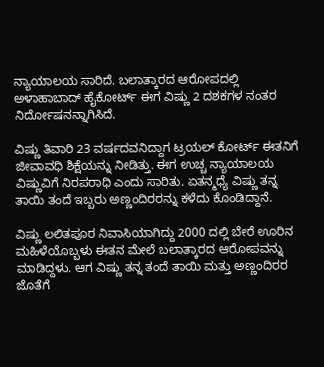ನ್ಯಾಯಾಲಯ ಸಾರಿದೆ. ಬಲಾತ್ಕಾರದ ಆರೋಪದಲ್ಲಿ ಅಳಾಹಾಬಾದ್ ಹೈಕೋರ್ಟ್ ಈಗ ವಿಷ್ಣು 2 ದಶಕಗಳ ನಂತರ ನಿರ್ದೋಷನನ್ನಾಗಿಸಿದೆ.

ವಿಷ್ಣು ತಿವಾರಿ 23 ವರ್ಷದವನಿದ್ದಾಗ ಟ್ರಯಲ್ ಕೋರ್ಟ್ ಈತನಿಗೆ ಜೀವಾವಧಿ ಶಿಕ್ಷೆಯನ್ನು ನೀಡಿತ್ತು. ಈಗ ಉಚ್ಚ ನ್ಯಾಯಾಲಯ ವಿಷ್ಣುವಿಗೆ ನಿರಪರಾಧಿ ಎಂದು ಸಾರಿತು. ಏತನ್ಮಧ್ಯೆ ವಿಷ್ಣು ತನ್ನ ತಾಯಿ ತಂದೆ ಇಬ್ಬರು ಅಣ್ಣಂದಿರರನ್ನು ಕಳೆದು ಕೊಂಡಿದ್ದಾನೆ.

ವಿಷ್ಣು ಲಲಿತಪೂರ ನಿವಾಸಿಯಾಗಿದ್ದು 2000 ದಲ್ಲಿ ಬೇರೆ ಊರಿನ ಮಹಿಳೆಯೊಬ್ಬಳು ಈತನ ಮೇಲೆ ಬಲಾತ್ಕಾರದ ಆರೋಪವನ್ನು ಮಾಡಿದ್ದಳು. ಆಗ ವಿಷ್ಣು ತನ್ನ ತಂದೆ ತಾಯಿ ಮತ್ತು ಅಣ್ಣಂದಿರರ ಜೊತೆಗೆ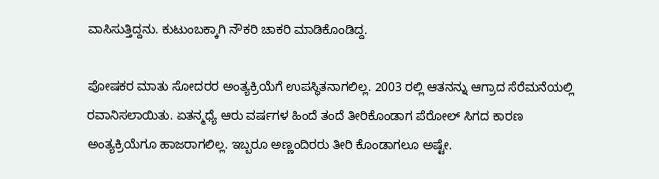ವಾಸಿಸುತ್ತಿದ್ದನು. ಕುಟುಂಬಕ್ಕಾಗಿ ನೌಕರಿ ಚಾಕರಿ ಮಾಡಿಕೊಂಡಿದ್ದ.

ಪೋಷಕರ ಮಾತು ಸೋದರರ ಅಂತ್ಯಕ್ರಿಯೆಗೆ ಉಪಸ್ಥಿತನಾಗಲಿಲ್ಲ. 2003 ರಲ್ಲಿ ಆತನನ್ನು ಆಗ್ರಾದ ಸೆರೆಮನೆಯಲ್ಲಿ ರವಾನಿಸಲಾಯಿತು. ಏತನ್ಮಧ್ಯೆ ಆರು ವರ್ಷಗಳ ಹಿಂದೆ ತಂದೆ ತೀರಿಕೊಂಡಾಗ ಪೆರೋಲ್ ಸಿಗದ ಕಾರಣ ಅಂತ್ಯಕ್ರಿಯೆಗೂ ಹಾಜರಾಗಲಿಲ್ಲ. ಇಬ್ಬರೂ ಅಣ್ಣಂದಿರರು ತೀರಿ ಕೊಂಡಾಗಲೂ ಅಷ್ಟೇ.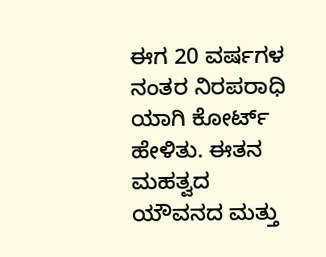ಈಗ 20 ವರ್ಷಗಳ ನಂತರ ನಿರಪರಾಧಿ ಯಾಗಿ ಕೋರ್ಟ್ ಹೇಳಿತು. ಈತನ ಮಹತ್ವದ ಯೌವನದ ಮತ್ತು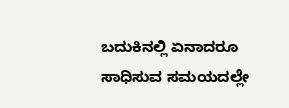ಬದುಕಿನಲ್ಲಿ ಏನಾದರೂ ಸಾಧಿಸುವ ಸಮಯದಲ್ಲೇ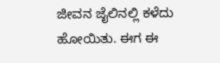ಜೀವನ ಜೈಲಿನಲ್ಲಿ ಕಳೆದು ಹೋಯಿತು. ಈಗ ಈ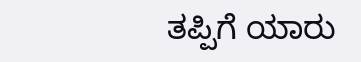ತಪ್ಪಿಗೆ ಯಾರು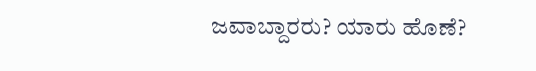ಜವಾಬ್ದಾರರು? ಯಾರು ಹೊಣೆ?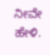ನೀವೇ ಹೇಳಿ.